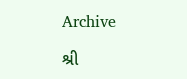Archive

શ્રી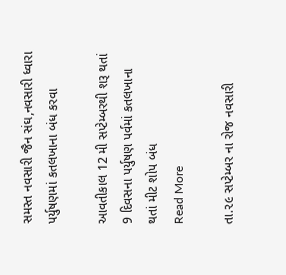સમસ્ત નવસારી જૈન સંઘ,નવસારી ધ્વારા પર્યુષણમાં કતલખાના બંધ કરવા

આવતીકાલ 12 મી સપ્ટેમ્બરથી શરૂ થતાં 9 દિવસના પર્યુષણ પર્વમાં કતલખાના થતાં મીટ શોપ બંધ
Read More

તા.૨૯ સપ્ટેમ્બર ના રોજ નવસારી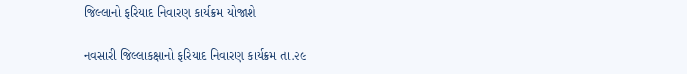જિલ્લાનો ફરિયાદ નિવારણ કાર્યક્રમ યોજાશે

નવસારી જિલ્લાકક્ષાનો ફરિયાદ નિવારણ કાર્યક્રમ તા.૨૯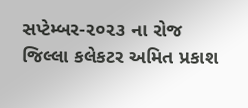સપ્ટેમ્બર-૨૦૨૩ ના રોજ જિલ્લા કલેકટર અમિત પ્રકાશ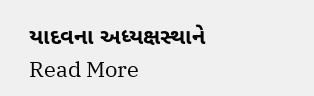યાદવના અધ્યક્ષસ્થાને
Read More